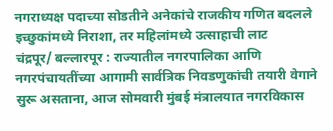नगराध्यक्ष पदाच्या सोडतीने अनेकांचे राजकीय गणित बदलले
इच्छुकांमध्ये निराशा, तर महिलांमध्ये उत्साहाची लाट
चंद्रपूर/ बल्लारपूर : राज्यातील नगरपालिका आणि नगरपंचायतींच्या आगामी सार्वत्रिक निवडणुकांची तयारी वेगाने सुरू असताना, आज सोमवारी मुंबई मंत्रालयात नगरविकास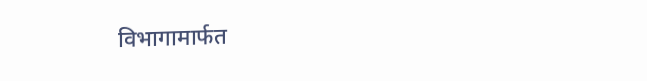विभागामार्फत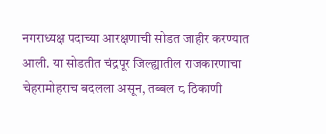नगराध्यक्ष पदाच्या आरक्षणाची सोडत जाहीर करण्यात आली. या सोडतीत चंद्रपूर जिल्ह्यातील राजकारणाचा चेहरामोहराच बदलला असून, तब्बल ८ ठिकाणी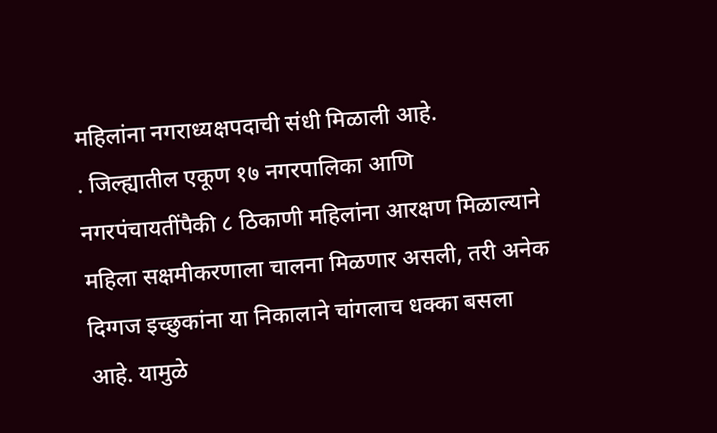महिलांना नगराध्यक्षपदाची संधी मिळाली आहे.
. जिल्ह्यातील एकूण १७ नगरपालिका आणि नगरपंचायतींपैकी ८ ठिकाणी महिलांना आरक्षण मिळाल्याने महिला सक्षमीकरणाला चालना मिळणार असली, तरी अनेक दिग्गज इच्छुकांना या निकालाने चांगलाच धक्का बसला आहे. यामुळे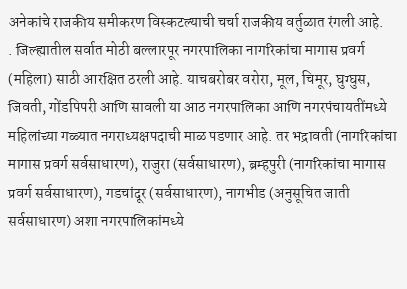अनेकांचे राजकीय समीकरण विस्कटल्याची चर्चा राजकीय वर्तुळात रंगली आहे.
. जिल्ह्यातील सर्वात मोठी बल्लारपूर नगरपालिका नागरिकांचा मागास प्रवर्ग (महिला) साठी आरक्षित ठरली आहे. याचबरोबर वरोरा, मूल, चिमूर, घुग्घुस, जिवती, गोंडपिपरी आणि सावली या आठ नगरपालिका आणि नगरपंचायतींमध्ये महिलांच्या गळ्यात नगराध्यक्षपदाची माळ पडणार आहे. तर भद्रावती (नागरिकांचा मागास प्रवर्ग सर्वसाधारण), राजुरा (सर्वसाधारण), ब्रम्हपुरी (नागरिकांचा मागास प्रवर्ग सर्वसाधारण), गडचांदूर (सर्वसाधारण), नागभीड (अनुसूचित जाती सर्वसाधारण) अशा नगरपालिकांमध्ये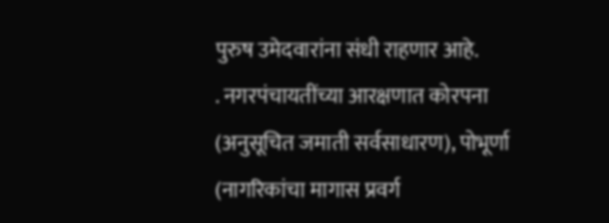पुरुष उमेदवारांना संधी राहणार आहे.
. नगरपंचायतींच्या आरक्षणात कोरपना (अनुसूचित जमाती सर्वसाधारण), पोभूर्णा (नागरिकांचा मागास प्रवर्ग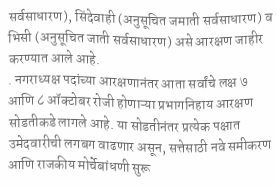सर्वसाधारण), सिंदेवाही (अनुसूचित जमाती सर्वसाधारण) व भिसी (अनुसूचित जाती सर्वसाधारण) असे आरक्षण जाहीर करण्यात आले आहे.
. नगराध्यक्ष पदांच्या आरक्षणानंतर आता सर्वांचे लक्ष ७ आणि ८ ऑक्टोबर रोजी होणाऱ्या प्रभागनिहाय आरक्षण सोडतीकडे लागले आहे. या सोडतीनंतर प्रत्येक पक्षात उमेदवारीची लगबग वाढणार असून, सत्तेसाठी नवे समीकरण आणि राजकीय मोर्चेबांधणी सुरू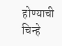होण्याची चिन्हे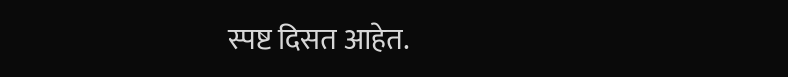स्पष्ट दिसत आहेत.